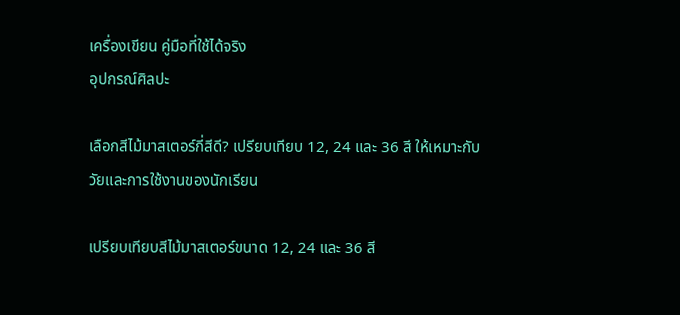เครื่องเขียน คู่มือที่ใช้ได้จริง
อุปกรณ์ศิลปะ

เลือกสีไม้มาสเตอร์กี่สีดี? เปรียบเทียบ 12, 24 และ 36 สี ให้เหมาะกับวัยและการใช้งานของนักเรียน

เปรียบเทียบสีไม้มาสเตอร์ขนาด 12, 24 และ 36 สี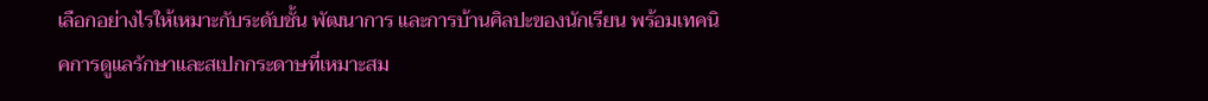เลือกอย่างไรให้เหมาะกับระดับชั้น พัฒนาการ และการบ้านศิลปะของนักเรียน พร้อมเทคนิคการดูแลรักษาและสเปกกระดาษที่เหมาะสม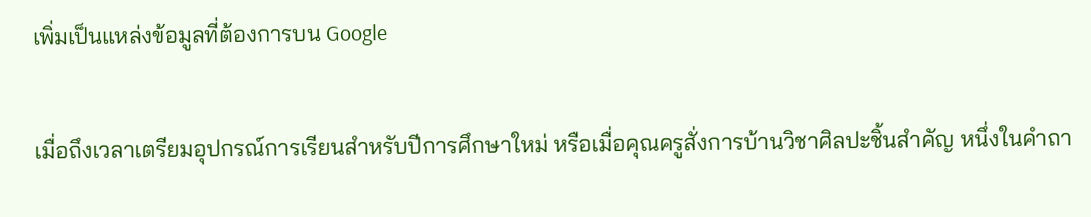เพิ่มเป็นแหล่งข้อมูลที่ต้องการบน Google

เมื่อถึงเวลาเตรียมอุปกรณ์การเรียนสำหรับปีการศึกษาใหม่ หรือเมื่อคุณครูสั่งการบ้านวิชาศิลปะชิ้นสำคัญ หนึ่งในคำถา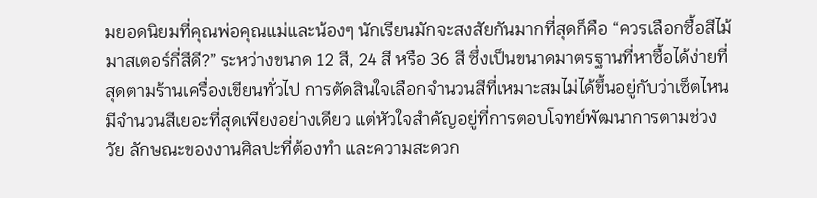มยอดนิยมที่คุณพ่อคุณแม่และน้องๆ นักเรียนมักจะสงสัยกันมากที่สุดก็คือ “ควรเลือกซื้อสีไม้มาสเตอร์กี่สีดี?” ระหว่างขนาด 12 สี, 24 สี หรือ 36 สี ซึ่งเป็นขนาดมาตรฐานที่หาซื้อได้ง่ายที่สุดตามร้านเครื่องเขียนทั่วไป การตัดสินใจเลือกจำนวนสีที่เหมาะสมไม่ได้ขึ้นอยู่กับว่าเซ็ตไหนมีจำนวนสีเยอะที่สุดเพียงอย่างเดียว แต่หัวใจสำคัญอยู่ที่การตอบโจทย์พัฒนาการตามช่วงวัย ลักษณะของงานศิลปะที่ต้องทำ และความสะดวก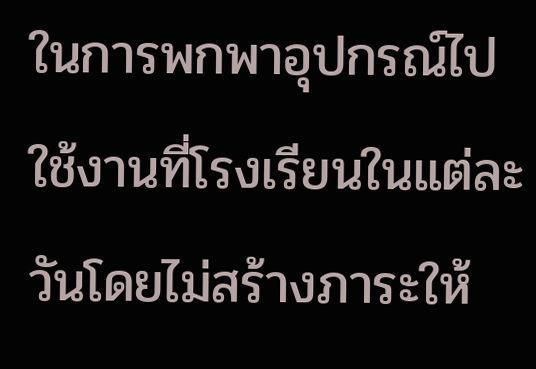ในการพกพาอุปกรณ์ไปใช้งานที่โรงเรียนในแต่ละวันโดยไม่สร้างภาระให้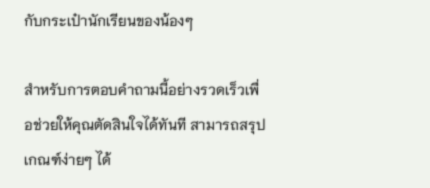กับกระเป๋านักเรียนของน้องๆ

สำหรับการตอบคำถามนี้อย่างรวดเร็วเพื่อช่วยให้คุณตัดสินใจได้ทันที สามารถสรุปเกณฑ์ง่ายๆ ได้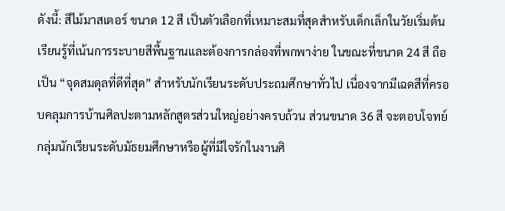ดังนี้: สีไม้มาสเตอร์ ขนาด 12 สี เป็นตัวเลือกที่เหมาะสมที่สุดสำหรับเด็กเล็กในวัยเริ่มต้นเรียนรู้ที่เน้นการระบายสีพื้นฐานและต้องการกล่องที่พกพาง่าย ในขณะที่ขนาด 24 สี ถือเป็น “จุดสมดุลที่ดีที่สุด” สำหรับนักเรียนระดับประถมศึกษาทั่วไป เนื่องจากมีเฉดสีที่ครอบคลุมการบ้านศิลปะตามหลักสูตรส่วนใหญ่อย่างครบถ้วน ส่วนขนาด 36 สี จะตอบโจทย์กลุ่มนักเรียนระดับมัธยมศึกษาหรือผู้ที่มีใจรักในงานศิ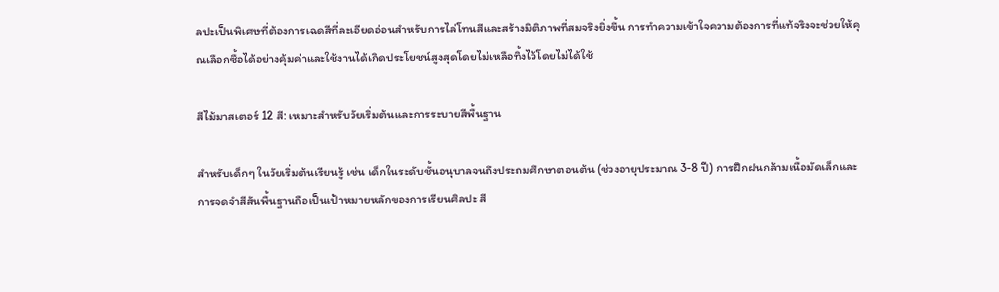ลปะเป็นพิเศษที่ต้องการเฉดสีที่ละเอียดอ่อนสำหรับการไล่โทนสีและสร้างมิติภาพที่สมจริงยิ่งขึ้น การทำความเข้าใจความต้องการที่แท้จริงจะช่วยให้คุณเลือกซื้อได้อย่างคุ้มค่าและใช้งานได้เกิดประโยชน์สูงสุดโดยไม่เหลือทิ้งไว้โดยไม่ได้ใช้

สีไม้มาสเตอร์ 12 สี: เหมาะสำหรับวัยเริ่มต้นและการระบายสีพื้นฐาน

สำหรับเด็กๆ ในวัยเริ่มต้นเรียนรู้ เช่น เด็กในระดับชั้นอนุบาลจนถึงประถมศึกษาตอนต้น (ช่วงอายุประมาณ 3-8 ปี) การฝึกฝนกล้ามเนื้อมัดเล็กและการจดจำสีสันพื้นฐานถือเป็นเป้าหมายหลักของการเรียนศิลปะ สี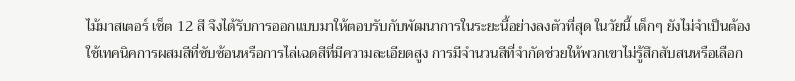ไม้มาสเตอร์ เซ็ต 12 สี จึงได้รับการออกแบบมาให้ตอบรับกับพัฒนาการในระยะนี้อย่างลงตัวที่สุด ในวัยนี้ เด็กๆ ยังไม่จำเป็นต้องใช้เทคนิคการผสมสีที่ซับซ้อนหรือการไล่เฉดสีที่มีความละเอียดสูง การมีจำนวนสีที่จำกัดช่วยให้พวกเขาไม่รู้สึกสับสนหรือเลือก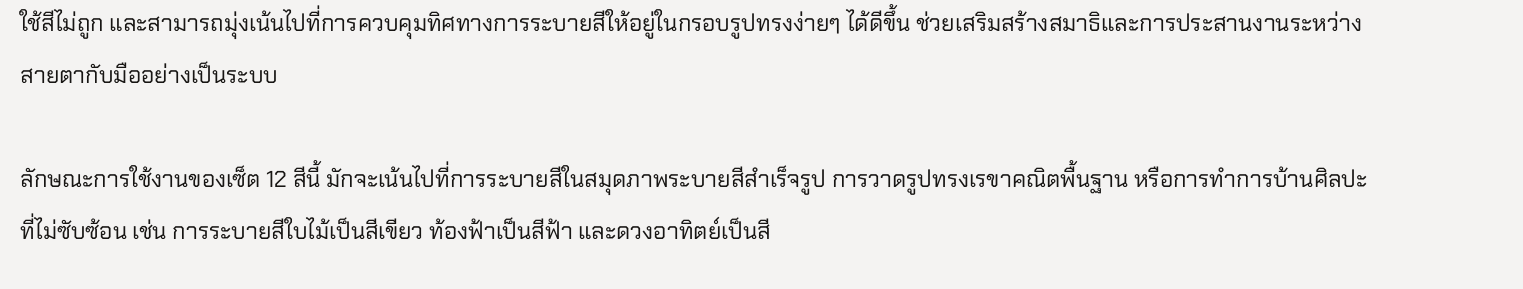ใช้สีไม่ถูก และสามารถมุ่งเน้นไปที่การควบคุมทิศทางการระบายสีให้อยู่ในกรอบรูปทรงง่ายๆ ได้ดีขึ้น ช่วยเสริมสร้างสมาธิและการประสานงานระหว่างสายตากับมืออย่างเป็นระบบ

ลักษณะการใช้งานของเซ็ต 12 สีนี้ มักจะเน้นไปที่การระบายสีในสมุดภาพระบายสีสำเร็จรูป การวาดรูปทรงเรขาคณิตพื้นฐาน หรือการทำการบ้านศิลปะที่ไม่ซับซ้อน เช่น การระบายสีใบไม้เป็นสีเขียว ท้องฟ้าเป็นสีฟ้า และดวงอาทิตย์เป็นสี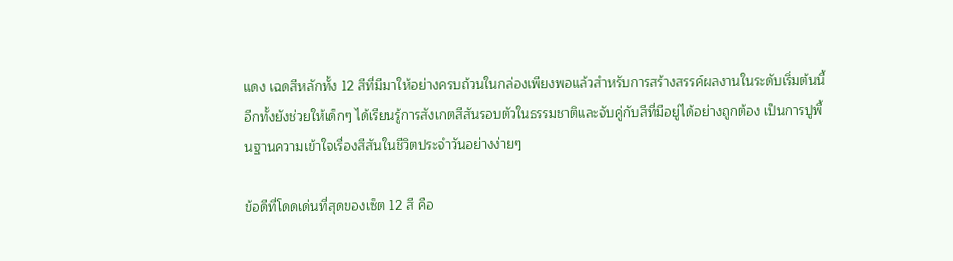แดง เฉดสีหลักทั้ง 12 สีที่มีมาให้อย่างครบถ้วนในกล่องเพียงพอแล้วสำหรับการสร้างสรรค์ผลงานในระดับเริ่มต้นนี้ อีกทั้งยังช่วยให้เด็กๆ ได้เรียนรู้การสังเกตสีสันรอบตัวในธรรมชาติและจับคู่กับสีที่มีอยู่ได้อย่างถูกต้อง เป็นการปูพื้นฐานความเข้าใจเรื่องสีสันในชีวิตประจำวันอย่างง่ายๆ

ข้อดีที่โดดเด่นที่สุดของเซ็ต 12 สี คือ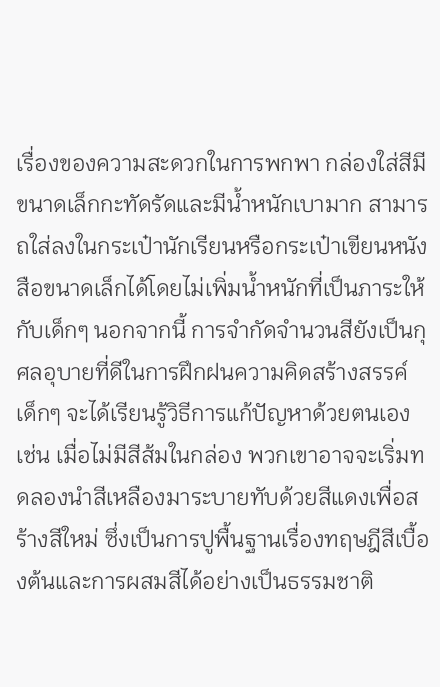เรื่องของความสะดวกในการพกพา กล่องใส่สีมีขนาดเล็กกะทัดรัดและมีน้ำหนักเบามาก สามารถใส่ลงในกระเป๋านักเรียนหรือกระเป๋าเขียนหนังสือขนาดเล็กได้โดยไม่เพิ่มน้ำหนักที่เป็นภาระให้กับเด็กๆ นอกจากนี้ การจำกัดจำนวนสียังเป็นกุศลอุบายที่ดีในการฝึกฝนความคิดสร้างสรรค์ เด็กๆ จะได้เรียนรู้วิธีการแก้ปัญหาด้วยตนเอง เช่น เมื่อไม่มีสีส้มในกล่อง พวกเขาอาจจะเริ่มทดลองนำสีเหลืองมาระบายทับด้วยสีแดงเพื่อสร้างสีใหม่ ซึ่งเป็นการปูพื้นฐานเรื่องทฤษฎีสีเบื้องต้นและการผสมสีได้อย่างเป็นธรรมชาติ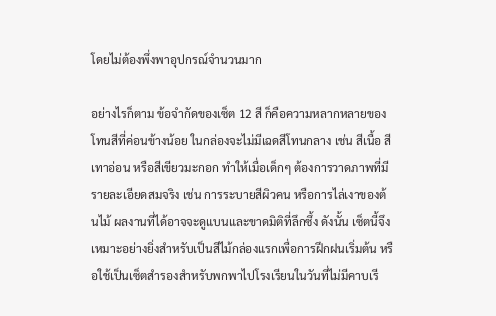โดยไม่ต้องพึ่งพาอุปกรณ์จำนวนมาก

อย่างไรก็ตาม ข้อจำกัดของเซ็ต 12 สี ก็คือความหลากหลายของโทนสีที่ค่อนข้างน้อย ในกล่องจะไม่มีเฉดสีโทนกลาง เช่น สีเนื้อ สีเทาอ่อน หรือสีเขียวมะกอก ทำให้เมื่อเด็กๆ ต้องการวาดภาพที่มีรายละเอียดสมจริง เช่น การระบายสีผิวคน หรือการไล่เงาของต้นไม้ ผลงานที่ได้อาจจะดูแบนและขาดมิติที่ลึกซึ้ง ดังนั้น เซ็ตนี้จึงเหมาะอย่างยิ่งสำหรับเป็นสีไม้กล่องแรกเพื่อการฝึกฝนเริ่มต้น หรือใช้เป็นเซ็ตสำรองสำหรับพกพาไปโรงเรียนในวันที่ไม่มีคาบเรี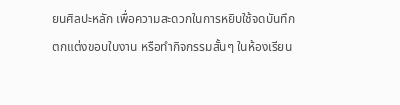ยนศิลปะหลัก เพื่อความสะดวกในการหยิบใช้จดบันทึก ตกแต่งขอบใบงาน หรือทำกิจกรรมสั้นๆ ในห้องเรียน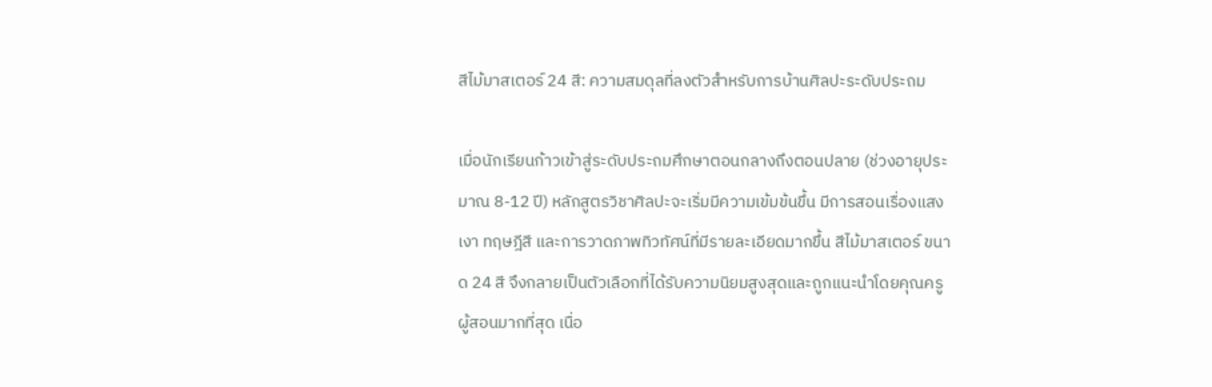สีไม้มาสเตอร์ 24 สี: ความสมดุลที่ลงตัวสำหรับการบ้านศิลปะระดับประถม

เมื่อนักเรียนก้าวเข้าสู่ระดับประถมศึกษาตอนกลางถึงตอนปลาย (ช่วงอายุประมาณ 8-12 ปี) หลักสูตรวิชาศิลปะจะเริ่มมีความเข้มข้นขึ้น มีการสอนเรื่องแสงเงา ทฤษฎีสี และการวาดภาพทิวทัศน์ที่มีรายละเอียดมากขึ้น สีไม้มาสเตอร์ ขนาด 24 สี จึงกลายเป็นตัวเลือกที่ได้รับความนิยมสูงสุดและถูกแนะนำโดยคุณครูผู้สอนมากที่สุด เนื่อ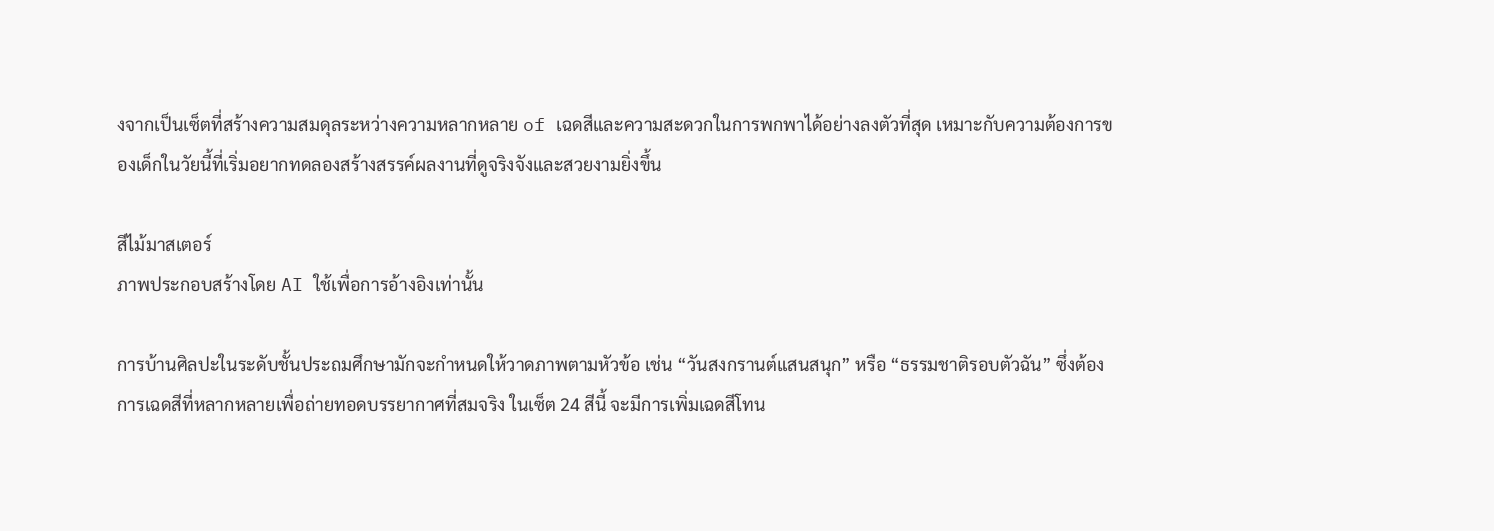งจากเป็นเซ็ตที่สร้างความสมดุลระหว่างความหลากหลาย of เฉดสีและความสะดวกในการพกพาได้อย่างลงตัวที่สุด เหมาะกับความต้องการของเด็กในวัยนี้ที่เริ่มอยากทดลองสร้างสรรค์ผลงานที่ดูจริงจังและสวยงามยิ่งขึ้น

สีไม้มาสเตอร์
ภาพประกอบสร้างโดย AI ใช้เพื่อการอ้างอิงเท่านั้น

การบ้านศิลปะในระดับชั้นประถมศึกษามักจะกำหนดให้วาดภาพตามหัวข้อ เช่น “วันสงกรานต์แสนสนุก” หรือ “ธรรมชาติรอบตัวฉัน” ซึ่งต้องการเฉดสีที่หลากหลายเพื่อถ่ายทอดบรรยากาศที่สมจริง ในเซ็ต 24 สีนี้ จะมีการเพิ่มเฉดสีโทน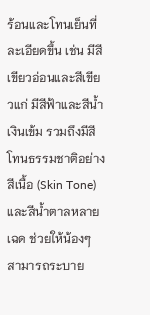ร้อนและโทนเย็นที่ละเอียดขึ้น เช่น มีสีเขียวอ่อนและสีเขียวแก่ มีสีฟ้าและสีน้ำเงินเข้ม รวมถึงมีสีโทนธรรมชาติอย่างสีเนื้อ (Skin Tone) และสีน้ำตาลหลายเฉด ช่วยให้น้องๆ สามารถระบาย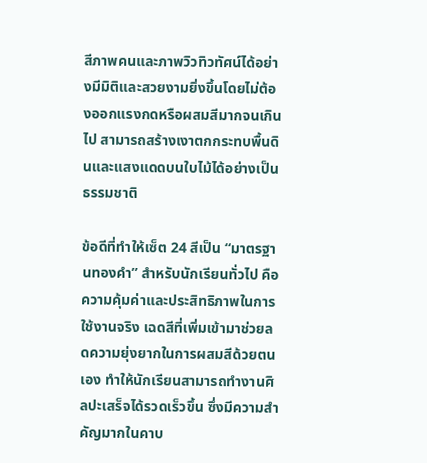สีภาพคนและภาพวิวทิวทัศน์ได้อย่างมีมิติและสวยงามยิ่งขึ้นโดยไม่ต้องออกแรงกดหรือผสมสีมากจนเกินไป สามารถสร้างเงาตกกระทบพื้นดินและแสงแดดบนใบไม้ได้อย่างเป็นธรรมชาติ

ข้อดีที่ทำให้เซ็ต 24 สีเป็น “มาตรฐานทองคำ” สำหรับนักเรียนทั่วไป คือความคุ้มค่าและประสิทธิภาพในการใช้งานจริง เฉดสีที่เพิ่มเข้ามาช่วยลดความยุ่งยากในการผสมสีด้วยตนเอง ทำให้นักเรียนสามารถทำงานศิลปะเสร็จได้รวดเร็วขึ้น ซึ่งมีความสำคัญมากในคาบ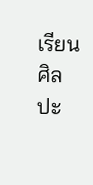เรียนศิลปะ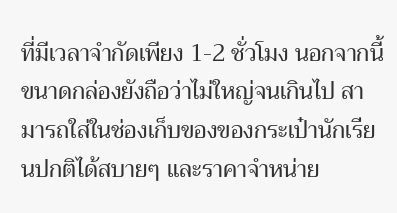ที่มีเวลาจำกัดเพียง 1-2 ชั่วโมง นอกจากนี้ ขนาดกล่องยังถือว่าไม่ใหญ่จนเกินไป สามารถใส่ในช่องเก็บของของกระเป๋านักเรียนปกติได้สบายๆ และราคาจำหน่าย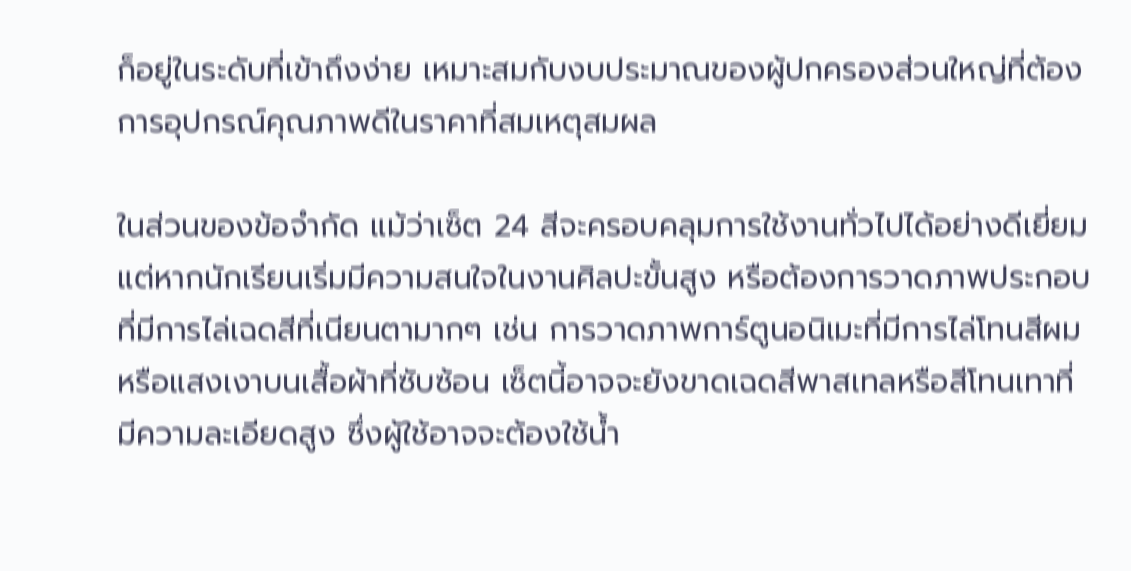ก็อยู่ในระดับที่เข้าถึงง่าย เหมาะสมกับงบประมาณของผู้ปกครองส่วนใหญ่ที่ต้องการอุปกรณ์คุณภาพดีในราคาที่สมเหตุสมผล

ในส่วนของข้อจำกัด แม้ว่าเซ็ต 24 สีจะครอบคลุมการใช้งานทั่วไปได้อย่างดีเยี่ยม แต่หากนักเรียนเริ่มมีความสนใจในงานศิลปะขั้นสูง หรือต้องการวาดภาพประกอบที่มีการไล่เฉดสีที่เนียนตามากๆ เช่น การวาดภาพการ์ตูนอนิเมะที่มีการไล่โทนสีผมหรือแสงเงาบนเสื้อผ้าที่ซับซ้อน เซ็ตนี้อาจจะยังขาดเฉดสีพาสเทลหรือสีโทนเทาที่มีความละเอียดสูง ซึ่งผู้ใช้อาจจะต้องใช้น้ำ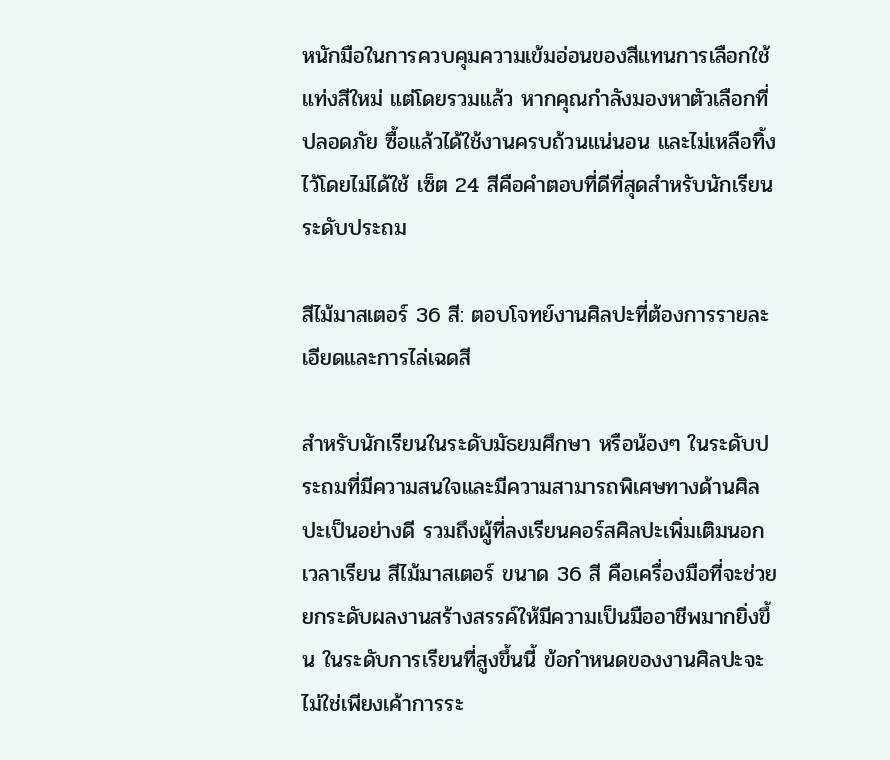หนักมือในการควบคุมความเข้มอ่อนของสีแทนการเลือกใช้แท่งสีใหม่ แต่โดยรวมแล้ว หากคุณกำลังมองหาตัวเลือกที่ปลอดภัย ซื้อแล้วได้ใช้งานครบถ้วนแน่นอน และไม่เหลือทิ้งไว้โดยไม่ได้ใช้ เซ็ต 24 สีคือคำตอบที่ดีที่สุดสำหรับนักเรียนระดับประถม

สีไม้มาสเตอร์ 36 สี: ตอบโจทย์งานศิลปะที่ต้องการรายละเอียดและการไล่เฉดสี

สำหรับนักเรียนในระดับมัธยมศึกษา หรือน้องๆ ในระดับประถมที่มีความสนใจและมีความสามารถพิเศษทางด้านศิลปะเป็นอย่างดี รวมถึงผู้ที่ลงเรียนคอร์สศิลปะเพิ่มเติมนอกเวลาเรียน สีไม้มาสเตอร์ ขนาด 36 สี คือเครื่องมือที่จะช่วยยกระดับผลงานสร้างสรรค์ให้มีความเป็นมืออาชีพมากยิ่งขึ้น ในระดับการเรียนที่สูงขึ้นนี้ ข้อกำหนดของงานศิลปะจะไม่ใช่เพียงเค้าการระ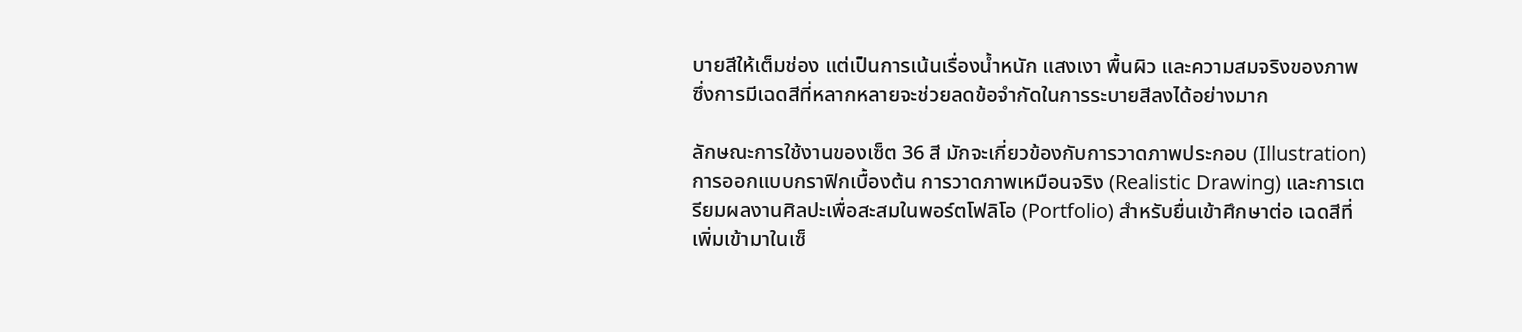บายสีให้เต็มช่อง แต่เป็นการเน้นเรื่องน้ำหนัก แสงเงา พื้นผิว และความสมจริงของภาพ ซึ่งการมีเฉดสีที่หลากหลายจะช่วยลดข้อจำกัดในการระบายสีลงได้อย่างมาก

ลักษณะการใช้งานของเซ็ต 36 สี มักจะเกี่ยวข้องกับการวาดภาพประกอบ (Illustration) การออกแบบกราฟิกเบื้องต้น การวาดภาพเหมือนจริง (Realistic Drawing) และการเตรียมผลงานศิลปะเพื่อสะสมในพอร์ตโฟลิโอ (Portfolio) สำหรับยื่นเข้าศึกษาต่อ เฉดสีที่เพิ่มเข้ามาในเซ็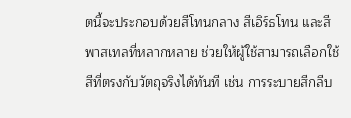ตนี้จะประกอบด้วยสีโทนกลาง สีเอิร์ธโทน และสีพาสเทลที่หลากหลาย ช่วยให้ผู้ใช้สามารถเลือกใช้สีที่ตรงกับวัตถุจริงได้ทันที เช่น การระบายสีกลีบ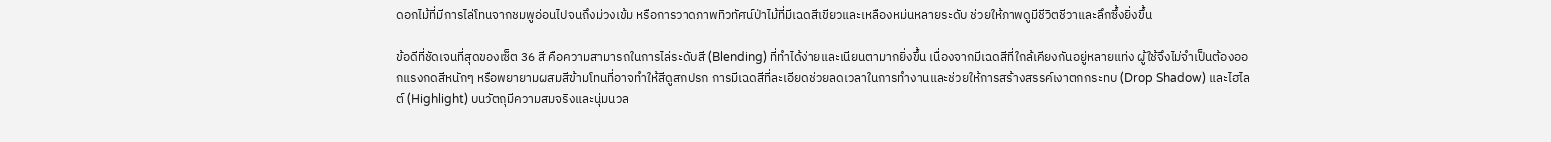ดอกไม้ที่มีการไล่โทนจากชมพูอ่อนไปจนถึงม่วงเข้ม หรือการวาดภาพทิวทัศน์ป่าไม้ที่มีเฉดสีเขียวและเหลืองหม่นหลายระดับ ช่วยให้ภาพดูมีชีวิตชีวาและลึกซึ้งยิ่งขึ้น

ข้อดีที่ชัดเจนที่สุดของเซ็ต 36 สี คือความสามารถในการไล่ระดับสี (Blending) ที่ทำได้ง่ายและเนียนตามากยิ่งขึ้น เนื่องจากมีเฉดสีที่ใกล้เคียงกันอยู่หลายแท่ง ผู้ใช้จึงไม่จำเป็นต้องออกแรงกดสีหนักๆ หรือพยายามผสมสีข้ามโทนที่อาจทำให้สีดูสกปรก การมีเฉดสีที่ละเอียดช่วยลดเวลาในการทำงานและช่วยให้การสร้างสรรค์เงาตกกระทบ (Drop Shadow) และไฮไลต์ (Highlight) บนวัตถุมีความสมจริงและนุ่มนวล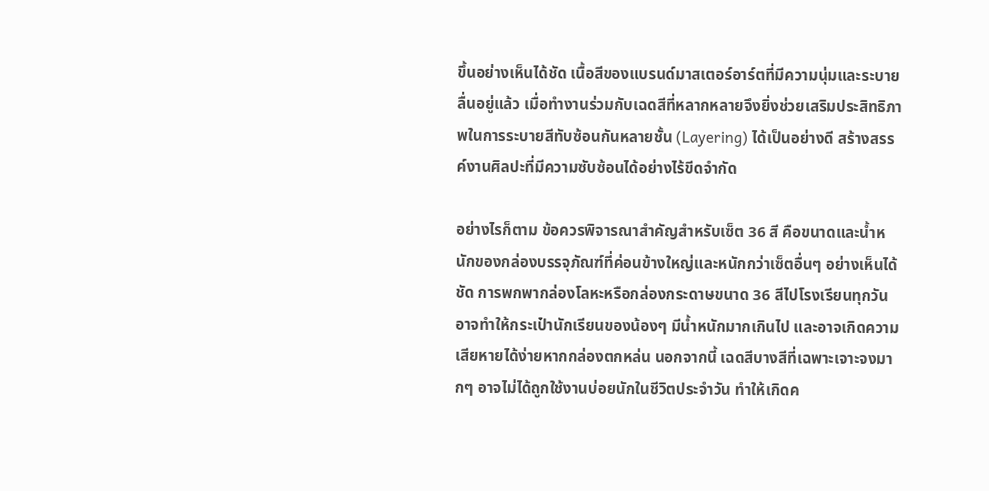ขึ้นอย่างเห็นได้ชัด เนื้อสีของแบรนด์มาสเตอร์อาร์ตที่มีความนุ่มและระบายลื่นอยู่แล้ว เมื่อทำงานร่วมกับเฉดสีที่หลากหลายจึงยิ่งช่วยเสริมประสิทธิภาพในการระบายสีทับซ้อนกันหลายชั้น (Layering) ได้เป็นอย่างดี สร้างสรรค์งานศิลปะที่มีความซับซ้อนได้อย่างไร้ขีดจำกัด

อย่างไรก็ตาม ข้อควรพิจารณาสำคัญสำหรับเซ็ต 36 สี คือขนาดและน้ำหนักของกล่องบรรจุภัณฑ์ที่ค่อนข้างใหญ่และหนักกว่าเซ็ตอื่นๆ อย่างเห็นได้ชัด การพกพากล่องโลหะหรือกล่องกระดาษขนาด 36 สีไปโรงเรียนทุกวันอาจทำให้กระเป๋านักเรียนของน้องๆ มีน้ำหนักมากเกินไป และอาจเกิดความเสียหายได้ง่ายหากกล่องตกหล่น นอกจากนี้ เฉดสีบางสีที่เฉพาะเจาะจงมากๆ อาจไม่ได้ถูกใช้งานบ่อยนักในชีวิตประจำวัน ทำให้เกิดค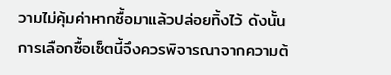วามไม่คุ้มค่าหากซื้อมาแล้วปล่อยทิ้งไว้ ดังนั้น การเลือกซื้อเซ็ตนี้จึงควรพิจารณาจากความต้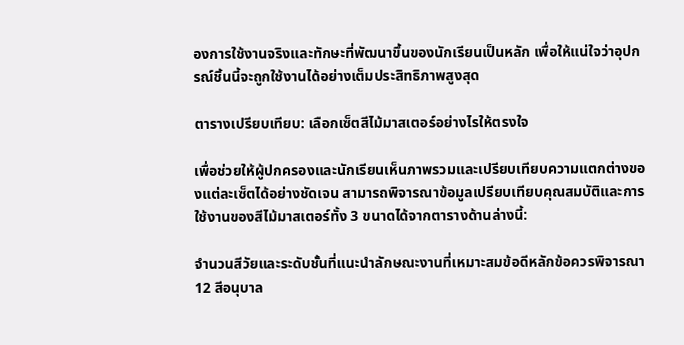องการใช้งานจริงและทักษะที่พัฒนาขึ้นของนักเรียนเป็นหลัก เพื่อให้แน่ใจว่าอุปกรณ์ชิ้นนี้จะถูกใช้งานได้อย่างเต็มประสิทธิภาพสูงสุด

ตารางเปรียบเทียบ: เลือกเซ็ตสีไม้มาสเตอร์อย่างไรให้ตรงใจ

เพื่อช่วยให้ผู้ปกครองและนักเรียนเห็นภาพรวมและเปรียบเทียบความแตกต่างของแต่ละเซ็ตได้อย่างชัดเจน สามารถพิจารณาข้อมูลเปรียบเทียบคุณสมบัติและการใช้งานของสีไม้มาสเตอร์ทั้ง 3 ขนาดได้จากตารางด้านล่างนี้:

จำนวนสีวัยและระดับชั้นที่แนะนำลักษณะงานที่เหมาะสมข้อดีหลักข้อควรพิจารณา
12 สีอนุบาล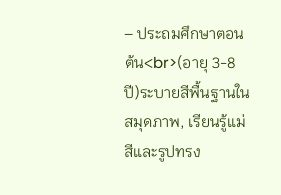– ประถมศึกษาตอนต้น<br>(อายุ 3-8 ปี)ระบายสีพื้นฐานในสมุดภาพ, เรียนรู้แม่สีและรูปทรง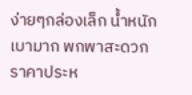ง่ายๆกล่องเล็ก น้ำหนักเบามาก พกพาสะดวก ราคาประห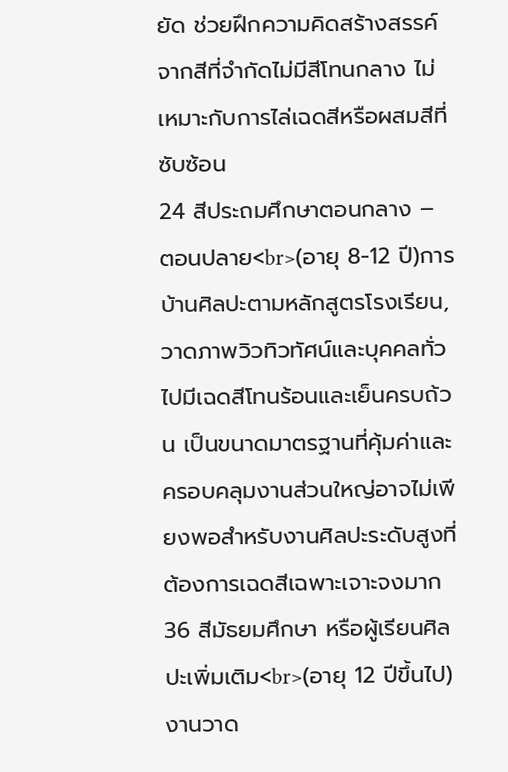ยัด ช่วยฝึกความคิดสร้างสรรค์จากสีที่จำกัดไม่มีสีโทนกลาง ไม่เหมาะกับการไล่เฉดสีหรือผสมสีที่ซับซ้อน
24 สีประถมศึกษาตอนกลาง – ตอนปลาย<br>(อายุ 8-12 ปี)การบ้านศิลปะตามหลักสูตรโรงเรียน, วาดภาพวิวทิวทัศน์และบุคคลทั่วไปมีเฉดสีโทนร้อนและเย็นครบถ้วน เป็นขนาดมาตรฐานที่คุ้มค่าและครอบคลุมงานส่วนใหญ่อาจไม่เพียงพอสำหรับงานศิลปะระดับสูงที่ต้องการเฉดสีเฉพาะเจาะจงมาก
36 สีมัธยมศึกษา หรือผู้เรียนศิลปะเพิ่มเติม<br>(อายุ 12 ปีขึ้นไป)งานวาด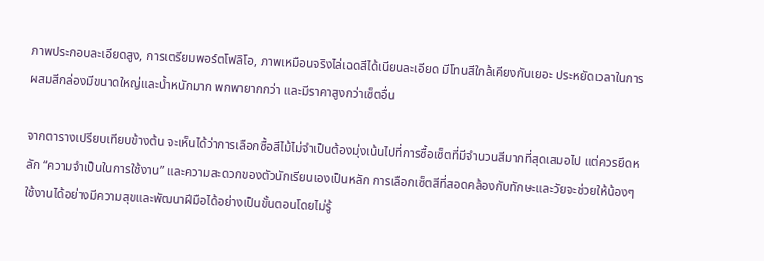ภาพประกอบละเอียดสูง, การเตรียมพอร์ตโฟลิโอ, ภาพเหมือนจริงไล่เฉดสีได้เนียนละเอียด มีโทนสีใกล้เคียงกันเยอะ ประหยัดเวลาในการผสมสีกล่องมีขนาดใหญ่และน้ำหนักมาก พกพายากกว่า และมีราคาสูงกว่าเซ็ตอื่น

จากตารางเปรียบเทียบข้างต้น จะเห็นได้ว่าการเลือกซื้อสีไม้ไม่จำเป็นต้องมุ่งเน้นไปที่การซื้อเซ็ตที่มีจำนวนสีมากที่สุดเสมอไป แต่ควรยึดหลัก “ความจำเป็นในการใช้งาน” และความสะดวกของตัวนักเรียนเองเป็นหลัก การเลือกเซ็ตสีที่สอดคล้องกับทักษะและวัยจะช่วยให้น้องๆ ใช้งานได้อย่างมีความสุขและพัฒนาฝีมือได้อย่างเป็นขั้นตอนโดยไม่รู้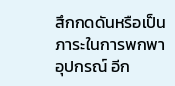สึกกดดันหรือเป็นภาระในการพกพาอุปกรณ์ อีก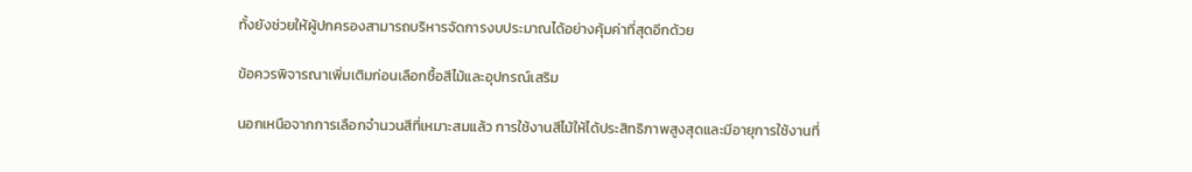ทั้งยังช่วยให้ผู้ปกครองสามารถบริหารจัดการงบประมาณได้อย่างคุ้มค่าที่สุดอีกด้วย

ข้อควรพิจารณาเพิ่มเติมก่อนเลือกซื้อสีไม้และอุปกรณ์เสริม

นอกเหนือจากการเลือกจำนวนสีที่เหมาะสมแล้ว การใช้งานสีไม้ให้ได้ประสิทธิภาพสูงสุดและมีอายุการใช้งานที่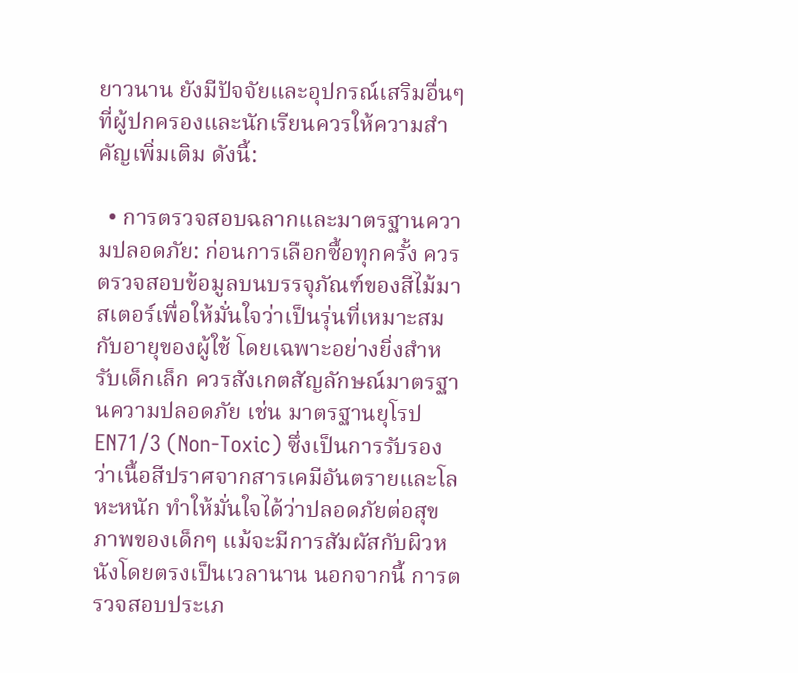ยาวนาน ยังมีปัจจัยและอุปกรณ์เสริมอื่นๆ ที่ผู้ปกครองและนักเรียนควรให้ความสำคัญเพิ่มเติม ดังนี้:

  • การตรวจสอบฉลากและมาตรฐานความปลอดภัย: ก่อนการเลือกซื้อทุกครั้ง ควรตรวจสอบข้อมูลบนบรรจุภัณฑ์ของสีไม้มาสเตอร์เพื่อให้มั่นใจว่าเป็นรุ่นที่เหมาะสมกับอายุของผู้ใช้ โดยเฉพาะอย่างยิ่งสำหรับเด็กเล็ก ควรสังเกตสัญลักษณ์มาตรฐานความปลอดภัย เช่น มาตรฐานยุโรป EN71/3 (Non-Toxic) ซึ่งเป็นการรับรองว่าเนื้อสีปราศจากสารเคมีอันตรายและโลหะหนัก ทำให้มั่นใจได้ว่าปลอดภัยต่อสุขภาพของเด็กๆ แม้จะมีการสัมผัสกับผิวหนังโดยตรงเป็นเวลานาน นอกจากนี้ การตรวจสอบประเภ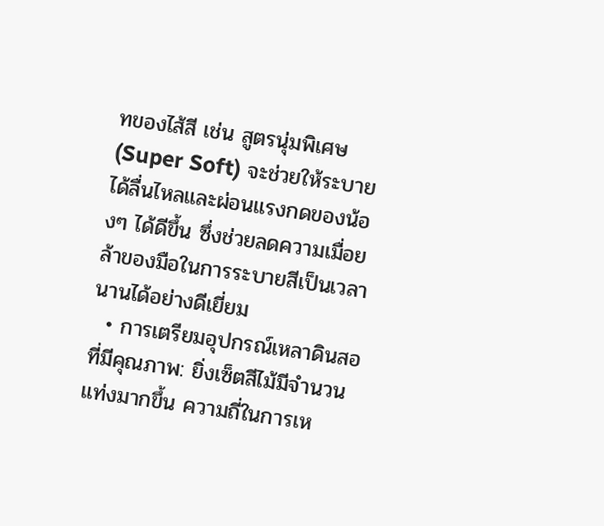ทของไส้สี เช่น สูตรนุ่มพิเศษ (Super Soft) จะช่วยให้ระบายได้ลื่นไหลและผ่อนแรงกดของน้องๆ ได้ดีขึ้น ซึ่งช่วยลดความเมื่อยล้าของมือในการระบายสีเป็นเวลานานได้อย่างดีเยี่ยม
  • การเตรียมอุปกรณ์เหลาดินสอที่มีคุณภาพ: ยิ่งเซ็ตสีไม้มีจำนวนแท่งมากขึ้น ความถี่ในการเห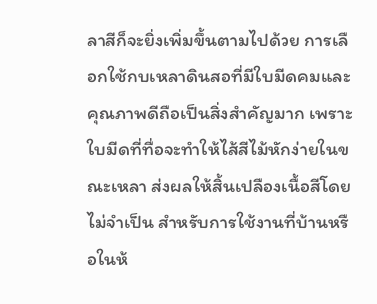ลาสีก็จะยิ่งเพิ่มขึ้นตามไปด้วย การเลือกใช้กบเหลาดินสอที่มีใบมีดคมและคุณภาพดีถือเป็นสิ่งสำคัญมาก เพราะใบมีดที่ทื่อจะทำให้ไส้สีไม้หักง่ายในขณะเหลา ส่งผลให้สิ้นเปลืองเนื้อสีโดยไม่จำเป็น สำหรับการใช้งานที่บ้านหรือในห้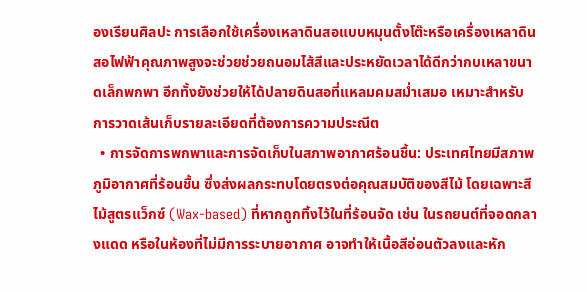องเรียนศิลปะ การเลือกใช้เครื่องเหลาดินสอแบบหมุนตั้งโต๊ะหรือเครื่องเหลาดินสอไฟฟ้าคุณภาพสูงจะช่วยช่วยถนอมไส้สีและประหยัดเวลาได้ดีกว่ากบเหลาขนาดเล็กพกพา อีกทั้งยังช่วยให้ได้ปลายดินสอที่แหลมคมสม่ำเสมอ เหมาะสำหรับการวาดเส้นเก็บรายละเอียดที่ต้องการความประณีต
  • การจัดการพกพาและการจัดเก็บในสภาพอากาศร้อนชื้น: ประเทศไทยมีสภาพภูมิอากาศที่ร้อนชื้น ซึ่งส่งผลกระทบโดยตรงต่อคุณสมบัติของสีไม้ โดยเฉพาะสีไม้สูตรแว็กซ์ (Wax-based) ที่หากถูกทิ้งไว้ในที่ร้อนจัด เช่น ในรถยนต์ที่จอดกลางแดด หรือในห้องที่ไม่มีการระบายอากาศ อาจทำให้เนื้อสีอ่อนตัวลงและหัก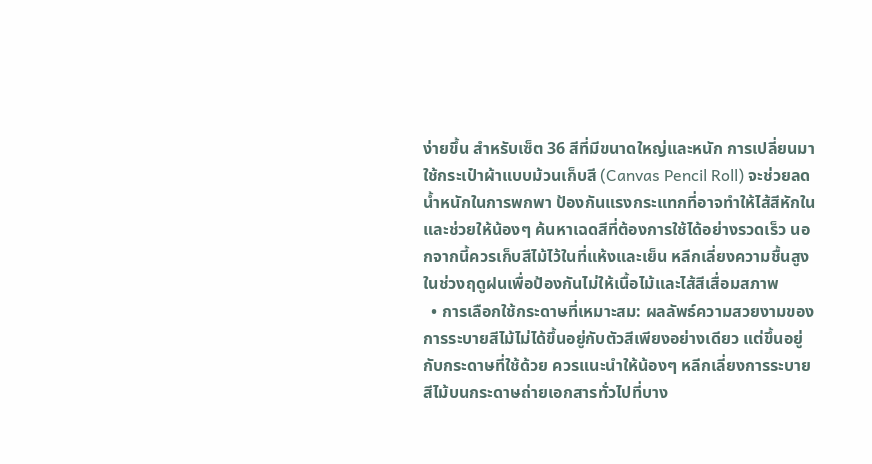ง่ายขึ้น สำหรับเซ็ต 36 สีที่มีขนาดใหญ่และหนัก การเปลี่ยนมาใช้กระเป๋าผ้าแบบม้วนเก็บสี (Canvas Pencil Roll) จะช่วยลดน้ำหนักในการพกพา ป้องกันแรงกระแทกที่อาจทำให้ไส้สีหักใน และช่วยให้น้องๆ ค้นหาเฉดสีที่ต้องการใช้ได้อย่างรวดเร็ว นอกจากนี้ควรเก็บสีไม้ไว้ในที่แห้งและเย็น หลีกเลี่ยงความชื้นสูงในช่วงฤดูฝนเพื่อป้องกันไม่ให้เนื้อไม้และไส้สีเสื่อมสภาพ
  • การเลือกใช้กระดาษที่เหมาะสม: ผลลัพธ์ความสวยงามของการระบายสีไม้ไม่ได้ขึ้นอยู่กับตัวสีเพียงอย่างเดียว แต่ขึ้นอยู่กับกระดาษที่ใช้ด้วย ควรแนะนำให้น้องๆ หลีกเลี่ยงการระบายสีไม้บนกระดาษถ่ายเอกสารทั่วไปที่บาง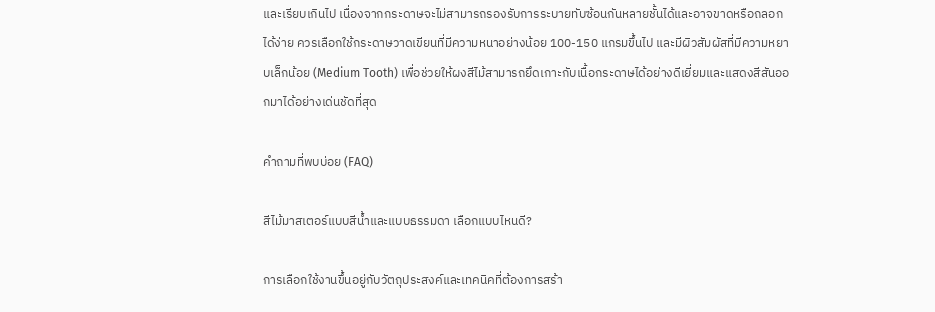และเรียบเกินไป เนื่องจากกระดาษจะไม่สามารถรองรับการระบายทับซ้อนกันหลายชั้นได้และอาจขาดหรือถลอกได้ง่าย ควรเลือกใช้กระดาษวาดเขียนที่มีความหนาอย่างน้อย 100-150 แกรมขึ้นไป และมีผิวสัมผัสที่มีความหยาบเล็กน้อย (Medium Tooth) เพื่อช่วยให้ผงสีไม้สามารถยึดเกาะกับเนื้อกระดาษได้อย่างดีเยี่ยมและแสดงสีสันออกมาได้อย่างเด่นชัดที่สุด

คำถามที่พบบ่อย (FAQ)

สีไม้มาสเตอร์แบบสีน้ำและแบบธรรมดา เลือกแบบไหนดี?

การเลือกใช้งานขึ้นอยู่กับวัตถุประสงค์และเทคนิคที่ต้องการสร้า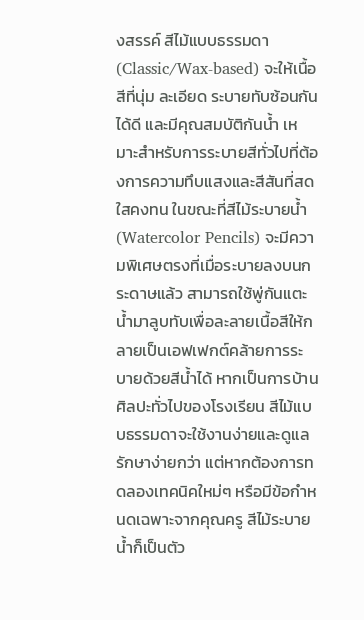งสรรค์ สีไม้แบบธรรมดา (Classic/Wax-based) จะให้เนื้อสีที่นุ่ม ละเอียด ระบายทับซ้อนกันได้ดี และมีคุณสมบัติกันน้ำ เหมาะสำหรับการระบายสีทั่วไปที่ต้องการความทึบแสงและสีสันที่สดใสคงทน ในขณะที่สีไม้ระบายน้ำ (Watercolor Pencils) จะมีความพิเศษตรงที่เมื่อระบายลงบนกระดาษแล้ว สามารถใช้พู่กันแตะน้ำมาลูบทับเพื่อละลายเนื้อสีให้กลายเป็นเอฟเฟกต์คล้ายการระบายด้วยสีน้ำได้ หากเป็นการบ้านศิลปะทั่วไปของโรงเรียน สีไม้แบบธรรมดาจะใช้งานง่ายและดูแลรักษาง่ายกว่า แต่หากต้องการทดลองเทคนิคใหม่ๆ หรือมีข้อกำหนดเฉพาะจากคุณครู สีไม้ระบายน้ำก็เป็นตัว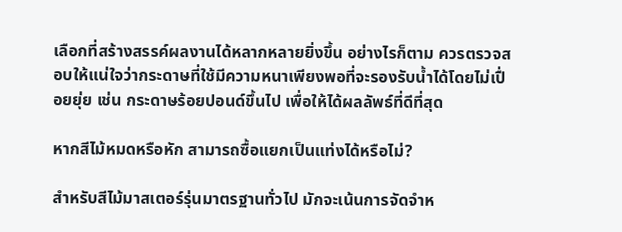เลือกที่สร้างสรรค์ผลงานได้หลากหลายยิ่งขึ้น อย่างไรก็ตาม ควรตรวจสอบให้แน่ใจว่ากระดาษที่ใช้มีความหนาเพียงพอที่จะรองรับน้ำได้โดยไม่เปื่อยยุ่ย เช่น กระดาษร้อยปอนด์ขึ้นไป เพื่อให้ได้ผลลัพธ์ที่ดีที่สุด

หากสีไม้หมดหรือหัก สามารถซื้อแยกเป็นแท่งได้หรือไม่?

สำหรับสีไม้มาสเตอร์รุ่นมาตรฐานทั่วไป มักจะเน้นการจัดจำห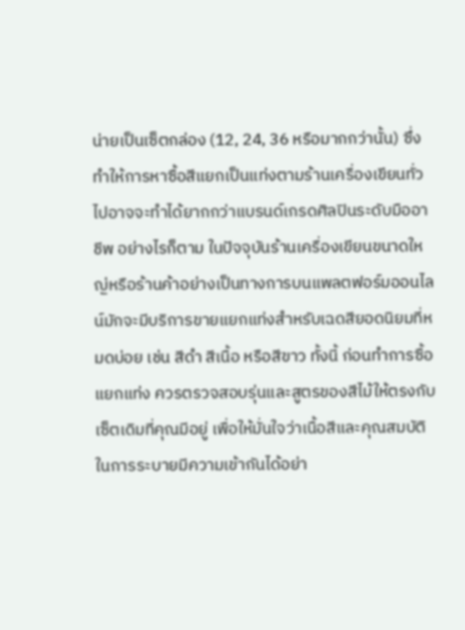น่ายเป็นเซ็ตกล่อง (12, 24, 36 หรือมากกว่านั้น) ซึ่งทำให้การหาซื้อสีแยกเป็นแท่งตามร้านเครื่องเขียนทั่วไปอาจจะทำได้ยากกว่าแบรนด์เกรดศิลปินระดับมืออาชีพ อย่างไรก็ตาม ในปัจจุบันร้านเครื่องเขียนขนาดใหญ่หรือร้านค้าอย่างเป็นทางการบนแพลตฟอร์มออนไลน์มักจะมีบริการขายแยกแท่งสำหรับเฉดสียอดนิยมที่หมดบ่อย เช่น สีดำ สีเนื้อ หรือสีขาว ทั้งนี้ ก่อนทำการซื้อแยกแท่ง ควรตรวจสอบรุ่นและสูตรของสีไม้ให้ตรงกับเซ็ตเดิมที่คุณมีอยู่ เพื่อให้มั่นใจว่าเนื้อสีและคุณสมบัติในการระบายมีความเข้ากันได้อย่า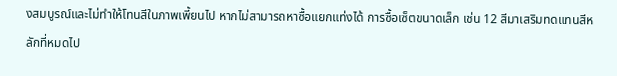งสมบูรณ์และไม่ทำให้โทนสีในภาพเพี้ยนไป หากไม่สามารถหาซื้อแยกแท่งได้ การซื้อเซ็ตขนาดเล็ก เช่น 12 สีมาเสริมทดแทนสีหลักที่หมดไป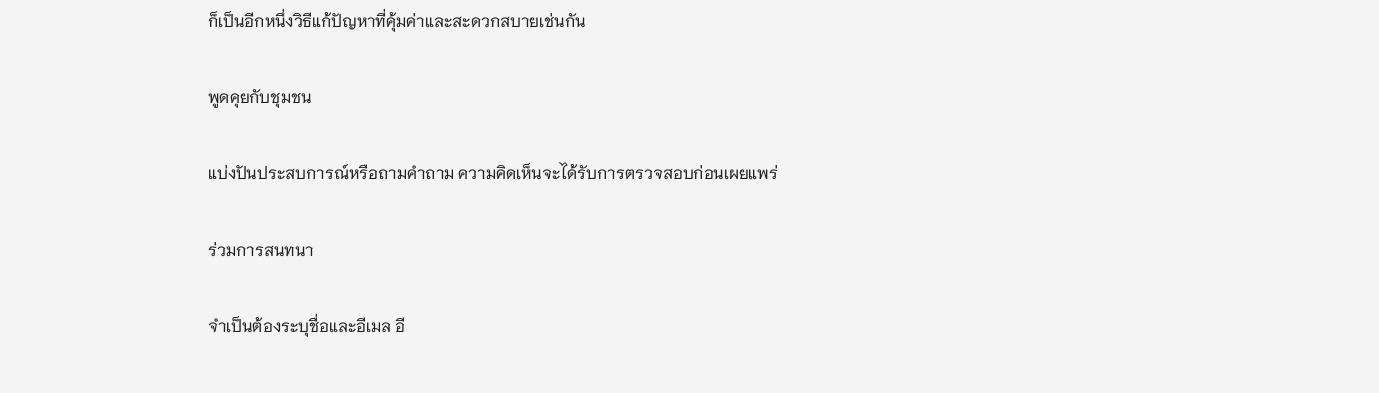ก็เป็นอีกหนึ่งวิธีแก้ปัญหาที่คุ้มค่าและสะดวกสบายเช่นกัน

พูดคุยกับชุมชน

แบ่งปันประสบการณ์หรือถามคำถาม ความคิดเห็นจะได้รับการตรวจสอบก่อนเผยแพร่

ร่วมการสนทนา

จำเป็นต้องระบุชื่อและอีเมล อี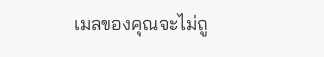เมลของคุณจะไม่ถู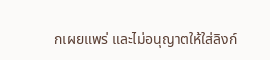กเผยแพร่ และไม่อนุญาตให้ใส่ลิงก์